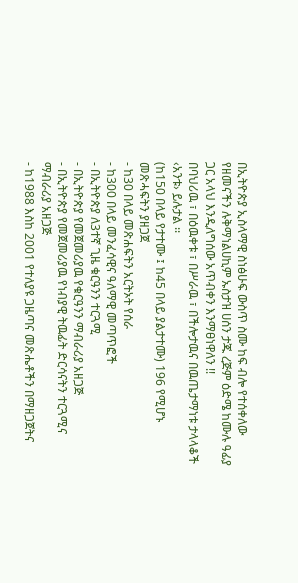በኢትዮጵያ ኢስላማዊ ስነፅሁፍ ውስጥ ስሙ ከፍ ብሎ የተሰቀለው የዘመናችን ሉቅማነልሀኪም ኡስታዝ ሀሰን ታጁ ረጅም ዕድሜ ከሙሉ ዓፊያ ጋር አላህ እንዲለግሰው አጥብቀን እንማፀነዋለን !!
በባህሪዉ ፣ በዕዉቀቱ ፣ በሥራዉ ፣ በችሎታዉና በዉጤታማነቱ ታላላቆች ‹አንቱ› ይሉታል ፡፡
(ከ150 በላይ የታተሙ ፤ ከ45 በላይ ያልታተሙ) 196 የሚሆኑ መጽሓፍትን ያዘጋጀ
- ከ30 በላይ መጽሐፍትን አርትኦት የሰራ
- ከ300 በላይ መንፈሳዊና ዓለማዊ መጣጥፎች
- በኢትዮጵያ ለ3ተኛ ጊዜ ቁርዓንን ተርጓሚ
- በኢትዮጵያ የመጀመሪያዉ የቁርዓንን ማብራሪያ አዘጋጅ
- በኢትዮጵያ የመጀመሪያዉ የነብያዊ ትዉፊት ድርሳናትን ተርጓሚና ማብራሪያ አዘጋጅ
- ከ1988 እስከ 2001 የተለያዩ ጋዜጣና መጽሔቶችን በማዘጋጀትና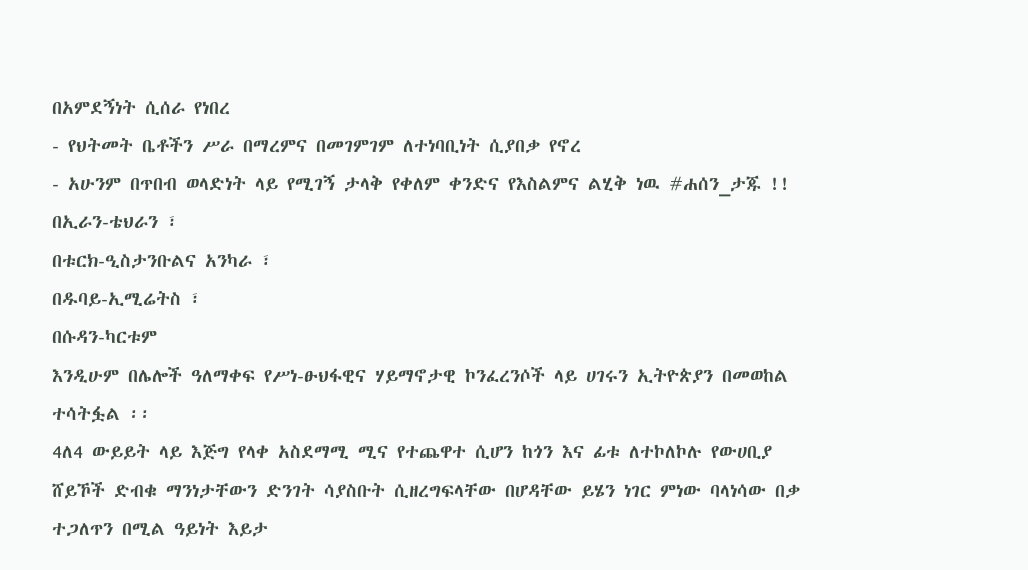በአምደኝነት ሲሰራ የነበረ
- የህትመት ቤቶችን ሥራ በማረምና በመገምገም ለተነባቢነት ሲያበቃ የኖረ
- አሁንም በጥበብ ወላድነት ላይ የሚገኝ ታላቅ የቀለም ቀንድና የእስልምና ልሂቅ ነዉ #ሐሰን_ታጁ !!
በኢራን-ቴህራን ፣
በቱርክ-ዒስታንቡልና አንካራ ፣
በዱባይ-ኢሚሬትስ ፣
በሱዳን-ካርቱም
እንዲሁም በሌሎች ዓለማቀፍ የሥነ-ፁህፋዊና ሃይማኖታዊ ኮንፈረንሶች ላይ ሀገሩን ኢትዮጵያን በመወከል ተሳትፏል ፡፡
4ለ4 ውይይት ላይ እጅግ የላቀ አስደማሚ ሚና የተጨዋተ ሲሆን ከጎን እና ፊቱ ለተኮለኮሉ የውሀቢያ ሸይኾች ድብቁ ማንነታቸውን ድንገት ሳያስቡት ሲዘረግፍላቸው በሆዳቸው ይሄን ነገር ምነው ባላነሳው በቃ ተጋለጥን በሚል ዓይነት እይታ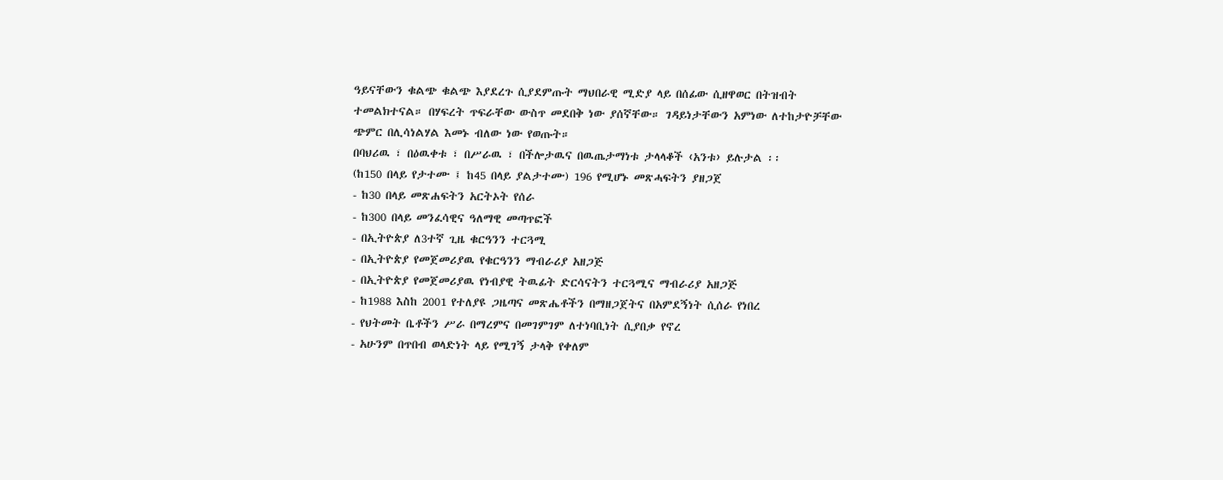ዓይናቸውን ቁልጭ ቁልጭ እያደረጉ ሲያደምጡት ማህበራዊ ሚድያ ላይ በሰፊው ሲዘዋወር በትዝብት ተመልክተናል። በሃፍረት ጥፍራቸው ውስጥ መደበቅ ነው ያሰኛቸው። ገዳይነታቸውን አምነው ለተከታዮቻቸው ጭምር በሊሳነልሃል እመኑ ብለው ነው የወጡት።
በባህሪዉ ፣ በዕዉቀቱ ፣ በሥራዉ ፣ በችሎታዉና በዉጤታማነቱ ታላላቆች ‹አንቱ› ይሉታል ፡፡
(ከ150 በላይ የታተሙ ፤ ከ45 በላይ ያልታተሙ) 196 የሚሆኑ መጽሓፍትን ያዘጋጀ
- ከ30 በላይ መጽሐፍትን አርትኦት የሰራ
- ከ300 በላይ መንፈሳዊና ዓለማዊ መጣጥፎች
- በኢትዮጵያ ለ3ተኛ ጊዜ ቁርዓንን ተርጓሚ
- በኢትዮጵያ የመጀመሪያዉ የቁርዓንን ማብራሪያ አዘጋጅ
- በኢትዮጵያ የመጀመሪያዉ የነብያዊ ትዉፊት ድርሳናትን ተርጓሚና ማብራሪያ አዘጋጅ
- ከ1988 እስከ 2001 የተለያዩ ጋዜጣና መጽሔቶችን በማዘጋጀትና በአምደኝነት ሲሰራ የነበረ
- የህትመት ቤቶችን ሥራ በማረምና በመገምገም ለተነባቢነት ሲያበቃ የኖረ
- አሁንም በጥበብ ወላድነት ላይ የሚገኝ ታላቅ የቀለም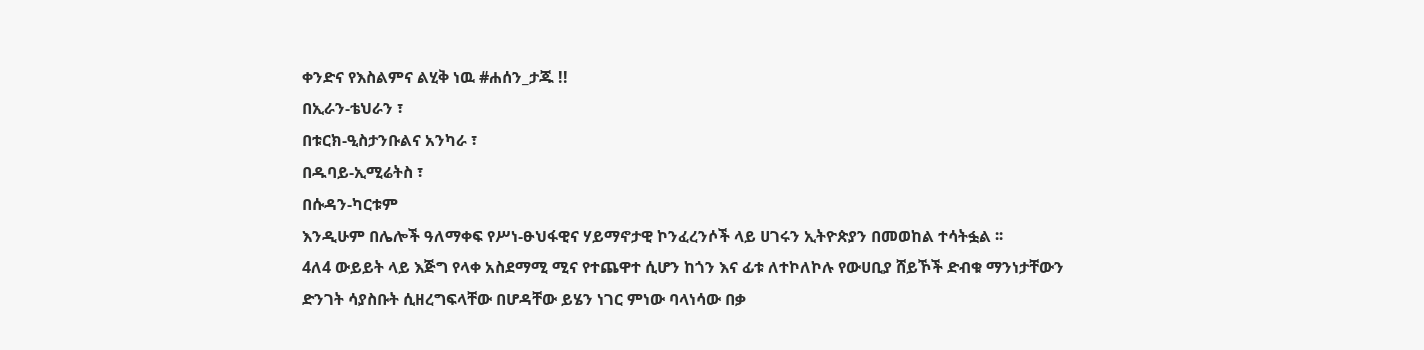ቀንድና የእስልምና ልሂቅ ነዉ #ሐሰን_ታጁ !!
በኢራን-ቴህራን ፣
በቱርክ-ዒስታንቡልና አንካራ ፣
በዱባይ-ኢሚሬትስ ፣
በሱዳን-ካርቱም
እንዲሁም በሌሎች ዓለማቀፍ የሥነ-ፁህፋዊና ሃይማኖታዊ ኮንፈረንሶች ላይ ሀገሩን ኢትዮጵያን በመወከል ተሳትፏል ፡፡
4ለ4 ውይይት ላይ እጅግ የላቀ አስደማሚ ሚና የተጨዋተ ሲሆን ከጎን እና ፊቱ ለተኮለኮሉ የውሀቢያ ሸይኾች ድብቁ ማንነታቸውን ድንገት ሳያስቡት ሲዘረግፍላቸው በሆዳቸው ይሄን ነገር ምነው ባላነሳው በቃ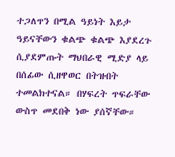ተጋለጥን በሚል ዓይነት እይታ ዓይናቸውን ቁልጭ ቁልጭ እያደረጉ ሲያደምጡት ማህበራዊ ሚድያ ላይ በሰፊው ሲዘዋወር በትዝብት ተመልክተናል። በሃፍረት ጥፍራቸው ውስጥ መደበቅ ነው ያሰኛቸው።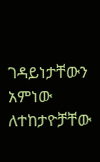ገዳይነታቸውን አምነው ለተከታዮቻቸው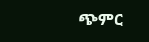ጭምር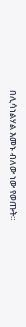በሊሳነልሃል እመኑ ብለው ነው የወጡት።